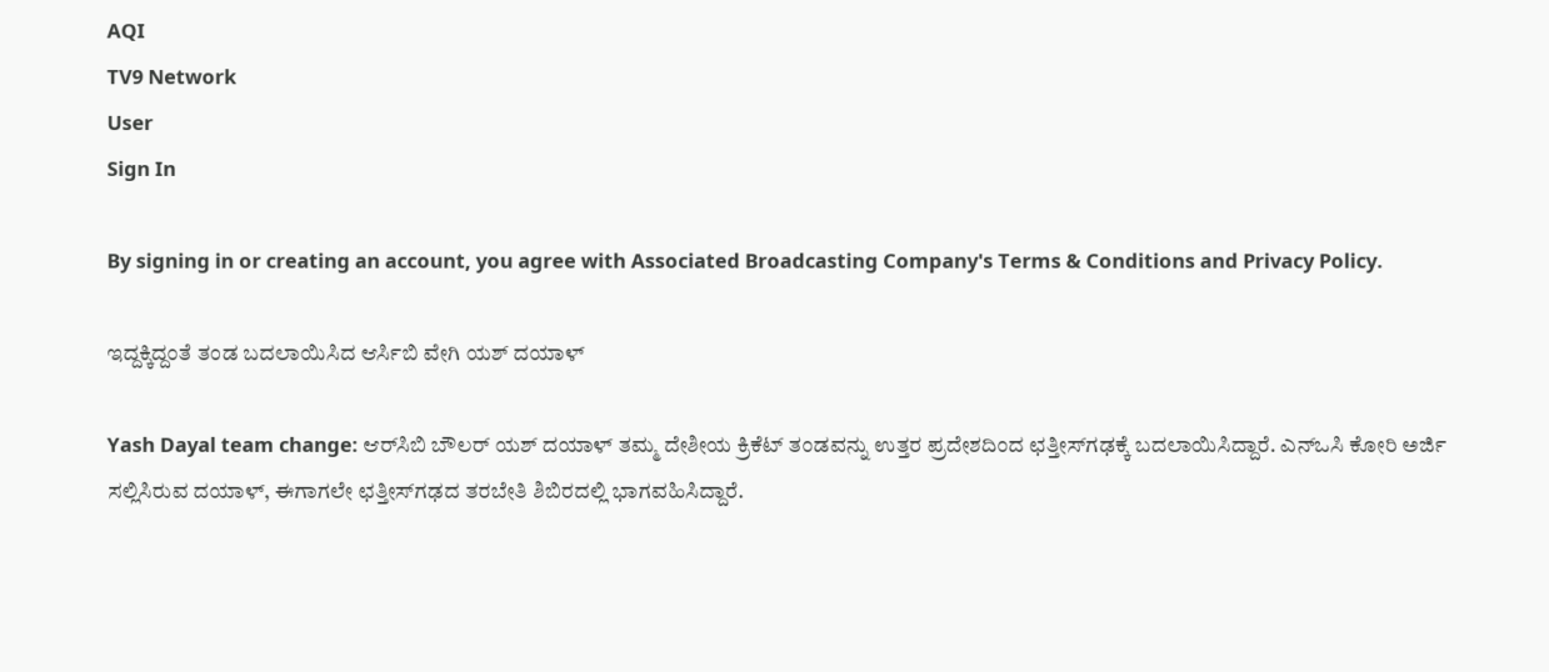AQI
TV9 Network
User
Sign In

By signing in or creating an account, you agree with Associated Broadcasting Company's Terms & Conditions and Privacy Policy.

ಇದ್ದಕ್ಕಿದ್ದಂತೆ ತಂಡ ಬದಲಾಯಿಸಿದ ಆರ್ಸಿಬಿ ವೇಗಿ ಯಶ್ ದಯಾಳ್

Yash Dayal team change: ಆರ್‌ಸಿಬಿ ಬೌಲರ್ ಯಶ್ ದಯಾಳ್ ತಮ್ಮ ದೇಶೀಯ ಕ್ರಿಕೆಟ್ ತಂಡವನ್ನು ಉತ್ತರ ಪ್ರದೇಶದಿಂದ ಛತ್ತೀಸ್‌ಗಢಕ್ಕೆ ಬದಲಾಯಿಸಿದ್ದಾರೆ. ಎನ್‌ಒಸಿ ಕೋರಿ ಅರ್ಜಿ ಸಲ್ಲಿಸಿರುವ ದಯಾಳ್, ಈಗಾಗಲೇ ಛತ್ತೀಸ್‌ಗಢದ ತರಬೇತಿ ಶಿಬಿರದಲ್ಲಿ ಭಾಗವಹಿಸಿದ್ದಾರೆ.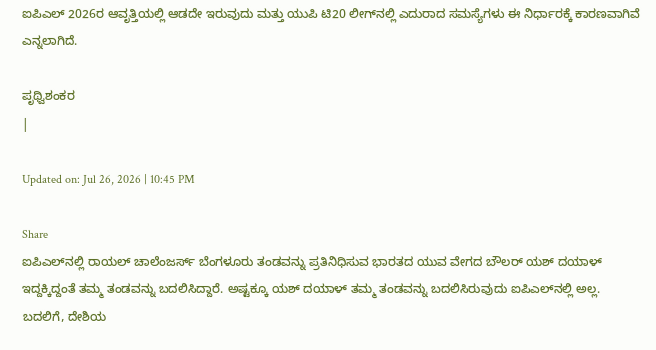ಐಪಿಎಲ್ 2026ರ ಆವೃತ್ತಿಯಲ್ಲಿ ಆಡದೇ ಇರುವುದು ಮತ್ತು ಯುಪಿ ಟಿ20 ಲೀಗ್‌ನಲ್ಲಿ ಎದುರಾದ ಸಮಸ್ಯೆಗಳು ಈ ನಿರ್ಧಾರಕ್ಕೆ ಕಾರಣವಾಗಿವೆ ಎನ್ನಲಾಗಿದೆ.

ಪೃಥ್ವಿಶಂಕರ
|

Updated on: Jul 26, 2026 | 10:45 PM

Share
ಐಪಿಎಲ್‌ನಲ್ಲಿ ರಾಯಲ್ ಚಾಲೆಂಜರ್ಸ್ ಬೆಂಗಳೂರು ತಂಡವನ್ನು ಪ್ರತಿನಿಧಿಸುವ ಭಾರತದ ಯುವ ವೇಗದ ಬೌಲರ್ ಯಶ್ ದಯಾಳ್ ಇದ್ದಕ್ಕಿದ್ದಂತೆ ತಮ್ಮ ತಂಡವನ್ನು ಬದಲಿಸಿದ್ದಾರೆ. ಅಷ್ಟಕ್ಕೂ ಯಶ್ ದಯಾಳ್ ತಮ್ಮ ತಂಡವನ್ನು ಬದಲಿಸಿರುವುದು ಐಪಿಎಲ್‌ನಲ್ಲಿ ಅಲ್ಲ. ಬದಲಿಗೆ, ದೇಶಿಯ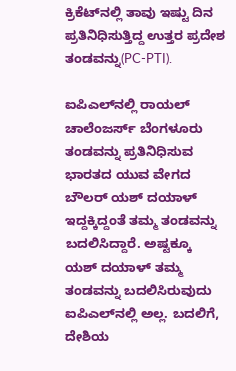ಕ್ರಿಕೆಟ್‌ನಲ್ಲಿ ತಾವು ಇಷ್ಟು ದಿನ ಪ್ರತಿನಿಧಿಸುತ್ತಿದ್ದ ಉತ್ತರ ಪ್ರದೇಶ ತಂಡವನ್ನು(PC-PTI).

ಐಪಿಎಲ್‌ನಲ್ಲಿ ರಾಯಲ್ ಚಾಲೆಂಜರ್ಸ್ ಬೆಂಗಳೂರು ತಂಡವನ್ನು ಪ್ರತಿನಿಧಿಸುವ ಭಾರತದ ಯುವ ವೇಗದ ಬೌಲರ್ ಯಶ್ ದಯಾಳ್ ಇದ್ದಕ್ಕಿದ್ದಂತೆ ತಮ್ಮ ತಂಡವನ್ನು ಬದಲಿಸಿದ್ದಾರೆ. ಅಷ್ಟಕ್ಕೂ ಯಶ್ ದಯಾಳ್ ತಮ್ಮ ತಂಡವನ್ನು ಬದಲಿಸಿರುವುದು ಐಪಿಎಲ್‌ನಲ್ಲಿ ಅಲ್ಲ. ಬದಲಿಗೆ, ದೇಶಿಯ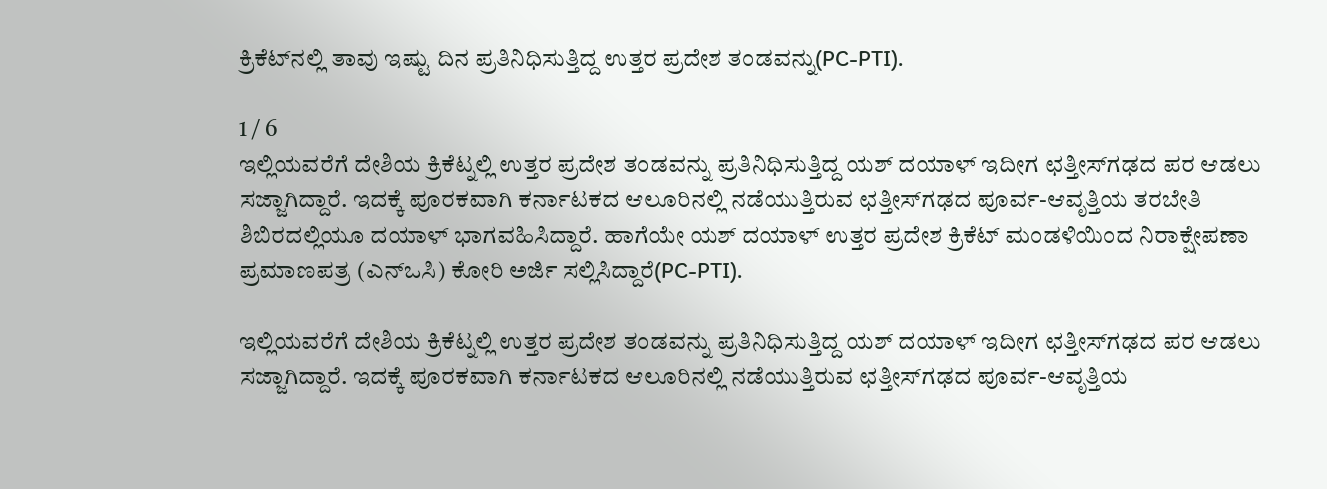ಕ್ರಿಕೆಟ್‌ನಲ್ಲಿ ತಾವು ಇಷ್ಟು ದಿನ ಪ್ರತಿನಿಧಿಸುತ್ತಿದ್ದ ಉತ್ತರ ಪ್ರದೇಶ ತಂಡವನ್ನು(PC-PTI).

1 / 6
ಇಲ್ಲಿಯವರೆಗೆ ದೇಶಿಯ ಕ್ರಿಕೆಟ್ನಲ್ಲಿ ಉತ್ತರ ಪ್ರದೇಶ ತಂಡವನ್ನು ಪ್ರತಿನಿಧಿಸುತ್ತಿದ್ದ ಯಶ್ ದಯಾಳ್ ಇದೀಗ ಛತ್ತೀಸ್‌ಗಢದ ಪರ ಆಡಲು ಸಜ್ಜಾಗಿದ್ದಾರೆ. ಇದಕ್ಕೆ ಪೂರಕವಾಗಿ ಕರ್ನಾಟಕದ ಆಲೂರಿನಲ್ಲಿ ನಡೆಯುತ್ತಿರುವ ಛತ್ತೀಸ್‌ಗಢದ ಪೂರ್ವ-ಆವೃತ್ತಿಯ ತರಬೇತಿ ಶಿಬಿರದಲ್ಲಿಯೂ ದಯಾಳ್ ಭಾಗವಹಿಸಿದ್ದಾರೆ. ಹಾಗೆಯೇ ಯಶ್ ದಯಾಳ್ ಉತ್ತರ ಪ್ರದೇಶ ಕ್ರಿಕೆಟ್ ಮಂಡಳಿಯಿಂದ ನಿರಾಕ್ಷೇಪಣಾ ಪ್ರಮಾಣಪತ್ರ (ಎನ್‌ಒಸಿ) ಕೋರಿ ಅರ್ಜಿ ಸಲ್ಲಿಸಿದ್ದಾರೆ(PC-PTI).

ಇಲ್ಲಿಯವರೆಗೆ ದೇಶಿಯ ಕ್ರಿಕೆಟ್ನಲ್ಲಿ ಉತ್ತರ ಪ್ರದೇಶ ತಂಡವನ್ನು ಪ್ರತಿನಿಧಿಸುತ್ತಿದ್ದ ಯಶ್ ದಯಾಳ್ ಇದೀಗ ಛತ್ತೀಸ್‌ಗಢದ ಪರ ಆಡಲು ಸಜ್ಜಾಗಿದ್ದಾರೆ. ಇದಕ್ಕೆ ಪೂರಕವಾಗಿ ಕರ್ನಾಟಕದ ಆಲೂರಿನಲ್ಲಿ ನಡೆಯುತ್ತಿರುವ ಛತ್ತೀಸ್‌ಗಢದ ಪೂರ್ವ-ಆವೃತ್ತಿಯ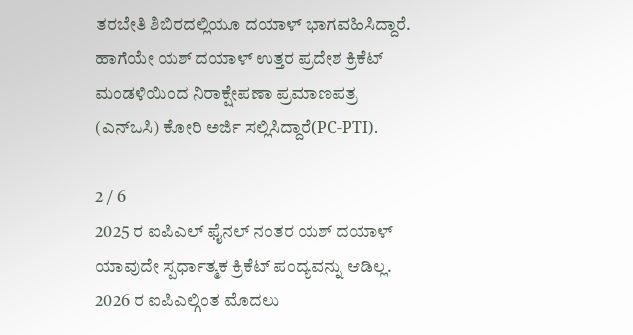ತರಬೇತಿ ಶಿಬಿರದಲ್ಲಿಯೂ ದಯಾಳ್ ಭಾಗವಹಿಸಿದ್ದಾರೆ. ಹಾಗೆಯೇ ಯಶ್ ದಯಾಳ್ ಉತ್ತರ ಪ್ರದೇಶ ಕ್ರಿಕೆಟ್ ಮಂಡಳಿಯಿಂದ ನಿರಾಕ್ಷೇಪಣಾ ಪ್ರಮಾಣಪತ್ರ (ಎನ್‌ಒಸಿ) ಕೋರಿ ಅರ್ಜಿ ಸಲ್ಲಿಸಿದ್ದಾರೆ(PC-PTI).

2 / 6
2025 ರ ಐಪಿಎಲ್ ಫೈನಲ್ ನಂತರ ಯಶ್ ದಯಾಳ್ ಯಾವುದೇ ಸ್ಪರ್ಧಾತ್ಮಕ ಕ್ರಿಕೆಟ್ ಪಂದ್ಯವನ್ನು ಆಡಿಲ್ಲ. 2026 ರ ಐಪಿಎಲ್ಗಿಂತ ಮೊದಲು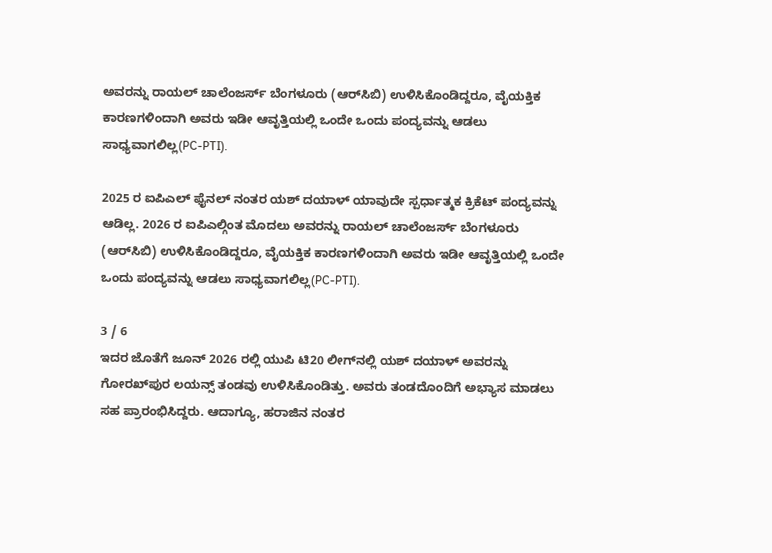ಅವರನ್ನು ರಾಯಲ್ ಚಾಲೆಂಜರ್ಸ್ ಬೆಂಗಳೂರು (ಆರ್‌ಸಿಬಿ) ಉಳಿಸಿಕೊಂಡಿದ್ದರೂ, ವೈಯಕ್ತಿಕ ಕಾರಣಗಳಿಂದಾಗಿ ಅವರು ಇಡೀ ಆವೃತ್ತಿಯಲ್ಲಿ ಒಂದೇ ಒಂದು ಪಂದ್ಯವನ್ನು ಆಡಲು ಸಾಧ್ಯವಾಗಲಿಲ್ಲ(PC-PTI).

2025 ರ ಐಪಿಎಲ್ ಫೈನಲ್ ನಂತರ ಯಶ್ ದಯಾಳ್ ಯಾವುದೇ ಸ್ಪರ್ಧಾತ್ಮಕ ಕ್ರಿಕೆಟ್ ಪಂದ್ಯವನ್ನು ಆಡಿಲ್ಲ. 2026 ರ ಐಪಿಎಲ್ಗಿಂತ ಮೊದಲು ಅವರನ್ನು ರಾಯಲ್ ಚಾಲೆಂಜರ್ಸ್ ಬೆಂಗಳೂರು (ಆರ್‌ಸಿಬಿ) ಉಳಿಸಿಕೊಂಡಿದ್ದರೂ, ವೈಯಕ್ತಿಕ ಕಾರಣಗಳಿಂದಾಗಿ ಅವರು ಇಡೀ ಆವೃತ್ತಿಯಲ್ಲಿ ಒಂದೇ ಒಂದು ಪಂದ್ಯವನ್ನು ಆಡಲು ಸಾಧ್ಯವಾಗಲಿಲ್ಲ(PC-PTI).

3 / 6
ಇದರ ಜೊತೆಗೆ ಜೂನ್ 2026 ರಲ್ಲಿ ಯುಪಿ ಟಿ20 ಲೀಗ್‌ನಲ್ಲಿ ಯಶ್ ದಯಾಳ್ ಅವರನ್ನು ಗೋರಖ್‌ಪುರ ಲಯನ್ಸ್ ತಂಡವು ಉಳಿಸಿಕೊಂಡಿತ್ತು. ಅವರು ತಂಡದೊಂದಿಗೆ ಅಭ್ಯಾಸ ಮಾಡಲು ಸಹ ಪ್ರಾರಂಭಿಸಿದ್ದರು. ಆದಾಗ್ಯೂ, ಹರಾಜಿನ ನಂತರ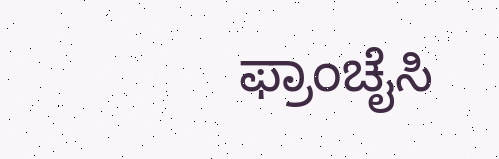ಫ್ರಾಂಚೈಸಿ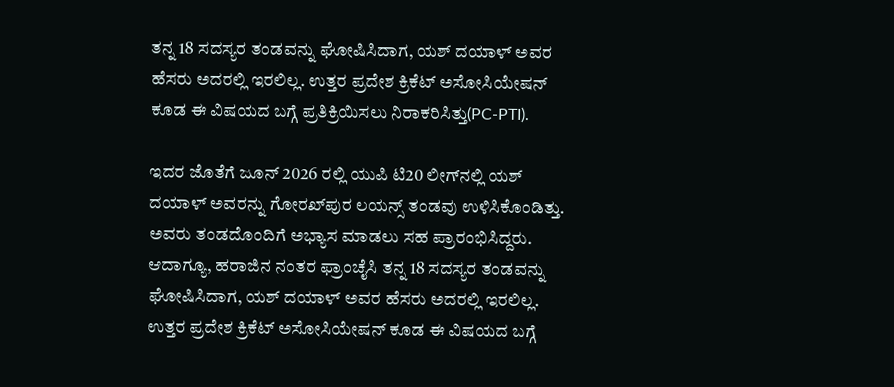ತನ್ನ 18 ಸದಸ್ಯರ ತಂಡವನ್ನು ಘೋಷಿಸಿದಾಗ, ಯಶ್ ದಯಾಳ್ ಅವರ ಹೆಸರು ಅದರಲ್ಲಿ ಇರಲಿಲ್ಲ. ಉತ್ತರ ಪ್ರದೇಶ ಕ್ರಿಕೆಟ್ ಅಸೋಸಿಯೇಷನ್ ಕೂಡ ಈ ವಿಷಯದ ಬಗ್ಗೆ ಪ್ರತಿಕ್ರಿಯಿಸಲು ನಿರಾಕರಿಸಿತ್ತು(PC-PTI).

ಇದರ ಜೊತೆಗೆ ಜೂನ್ 2026 ರಲ್ಲಿ ಯುಪಿ ಟಿ20 ಲೀಗ್‌ನಲ್ಲಿ ಯಶ್ ದಯಾಳ್ ಅವರನ್ನು ಗೋರಖ್‌ಪುರ ಲಯನ್ಸ್ ತಂಡವು ಉಳಿಸಿಕೊಂಡಿತ್ತು. ಅವರು ತಂಡದೊಂದಿಗೆ ಅಭ್ಯಾಸ ಮಾಡಲು ಸಹ ಪ್ರಾರಂಭಿಸಿದ್ದರು. ಆದಾಗ್ಯೂ, ಹರಾಜಿನ ನಂತರ ಫ್ರಾಂಚೈಸಿ ತನ್ನ 18 ಸದಸ್ಯರ ತಂಡವನ್ನು ಘೋಷಿಸಿದಾಗ, ಯಶ್ ದಯಾಳ್ ಅವರ ಹೆಸರು ಅದರಲ್ಲಿ ಇರಲಿಲ್ಲ. ಉತ್ತರ ಪ್ರದೇಶ ಕ್ರಿಕೆಟ್ ಅಸೋಸಿಯೇಷನ್ ಕೂಡ ಈ ವಿಷಯದ ಬಗ್ಗೆ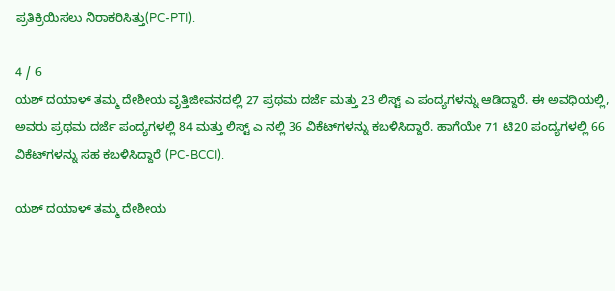ಪ್ರತಿಕ್ರಿಯಿಸಲು ನಿರಾಕರಿಸಿತ್ತು(PC-PTI).

4 / 6
ಯಶ್ ದಯಾಳ್ ತಮ್ಮ ದೇಶೀಯ ವೃತ್ತಿಜೀವನದಲ್ಲಿ 27 ಪ್ರಥಮ ದರ್ಜೆ ಮತ್ತು 23 ಲಿಸ್ಟ್ ಎ ಪಂದ್ಯಗಳನ್ನು ಆಡಿದ್ದಾರೆ. ಈ ಅವಧಿಯಲ್ಲಿ, ಅವರು ಪ್ರಥಮ ದರ್ಜೆ ಪಂದ್ಯಗಳಲ್ಲಿ 84 ಮತ್ತು ಲಿಸ್ಟ್ ಎ ನಲ್ಲಿ 36 ವಿಕೆಟ್‌ಗಳನ್ನು ಕಬಳಿಸಿದ್ದಾರೆ. ಹಾಗೆಯೇ 71 ಟಿ20 ಪಂದ್ಯಗಳಲ್ಲಿ 66 ವಿಕೆಟ್‌ಗಳನ್ನು ಸಹ ಕಬಳಿಸಿದ್ದಾರೆ (PC-BCCI).

ಯಶ್ ದಯಾಳ್ ತಮ್ಮ ದೇಶೀಯ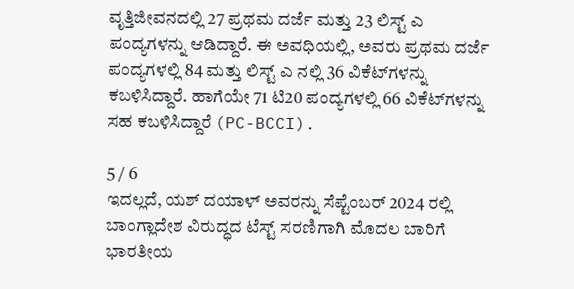ವೃತ್ತಿಜೀವನದಲ್ಲಿ 27 ಪ್ರಥಮ ದರ್ಜೆ ಮತ್ತು 23 ಲಿಸ್ಟ್ ಎ ಪಂದ್ಯಗಳನ್ನು ಆಡಿದ್ದಾರೆ. ಈ ಅವಧಿಯಲ್ಲಿ, ಅವರು ಪ್ರಥಮ ದರ್ಜೆ ಪಂದ್ಯಗಳಲ್ಲಿ 84 ಮತ್ತು ಲಿಸ್ಟ್ ಎ ನಲ್ಲಿ 36 ವಿಕೆಟ್‌ಗಳನ್ನು ಕಬಳಿಸಿದ್ದಾರೆ. ಹಾಗೆಯೇ 71 ಟಿ20 ಪಂದ್ಯಗಳಲ್ಲಿ 66 ವಿಕೆಟ್‌ಗಳನ್ನು ಸಹ ಕಬಳಿಸಿದ್ದಾರೆ (PC-BCCI).

5 / 6
ಇದಲ್ಲದೆ, ಯಶ್ ದಯಾಳ್ ಅವರನ್ನು ಸೆಪ್ಟೆಂಬರ್ 2024 ರಲ್ಲಿ ಬಾಂಗ್ಲಾದೇಶ ವಿರುದ್ಧದ ಟೆಸ್ಟ್ ಸರಣಿಗಾಗಿ ಮೊದಲ ಬಾರಿಗೆ ಭಾರತೀಯ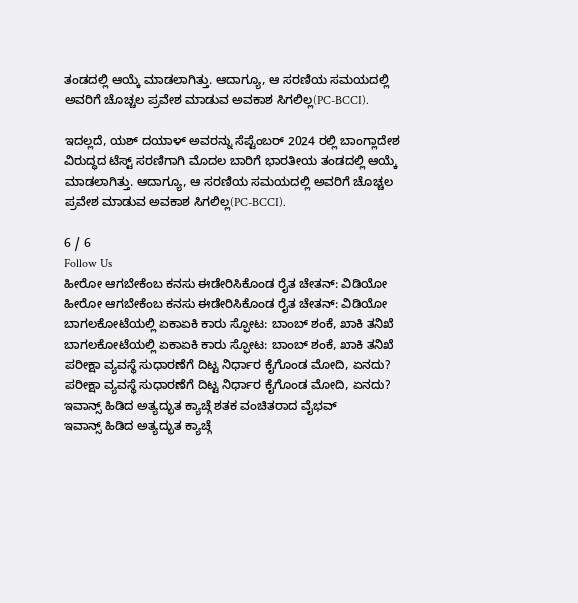ತಂಡದಲ್ಲಿ ಆಯ್ಕೆ ಮಾಡಲಾಗಿತ್ತು. ಆದಾಗ್ಯೂ, ಆ ಸರಣಿಯ ಸಮಯದಲ್ಲಿ ಅವರಿಗೆ ಚೊಚ್ಚಲ ಪ್ರವೇಶ ಮಾಡುವ ಅವಕಾಶ ಸಿಗಲಿಲ್ಲ(PC-BCCI).

ಇದಲ್ಲದೆ, ಯಶ್ ದಯಾಳ್ ಅವರನ್ನು ಸೆಪ್ಟೆಂಬರ್ 2024 ರಲ್ಲಿ ಬಾಂಗ್ಲಾದೇಶ ವಿರುದ್ಧದ ಟೆಸ್ಟ್ ಸರಣಿಗಾಗಿ ಮೊದಲ ಬಾರಿಗೆ ಭಾರತೀಯ ತಂಡದಲ್ಲಿ ಆಯ್ಕೆ ಮಾಡಲಾಗಿತ್ತು. ಆದಾಗ್ಯೂ, ಆ ಸರಣಿಯ ಸಮಯದಲ್ಲಿ ಅವರಿಗೆ ಚೊಚ್ಚಲ ಪ್ರವೇಶ ಮಾಡುವ ಅವಕಾಶ ಸಿಗಲಿಲ್ಲ(PC-BCCI).

6 / 6
Follow Us
ಹೀರೋ ಆಗಬೇಕೆಂಬ ಕನಸು ಈಡೇರಿಸಿಕೊಂಡ ರೈತ ಚೇತನ್: ವಿಡಿಯೋ
ಹೀರೋ ಆಗಬೇಕೆಂಬ ಕನಸು ಈಡೇರಿಸಿಕೊಂಡ ರೈತ ಚೇತನ್: ವಿಡಿಯೋ
ಬಾಗಲಕೋಟೆಯಲ್ಲಿ ಏಕಾಏಕಿ ಕಾರು ಸ್ಫೋಟ: ಬಾಂಬ್ ಶಂಕೆ, ಖಾಕಿ ತನಿಖೆ
ಬಾಗಲಕೋಟೆಯಲ್ಲಿ ಏಕಾಏಕಿ ಕಾರು ಸ್ಫೋಟ: ಬಾಂಬ್ ಶಂಕೆ, ಖಾಕಿ ತನಿಖೆ
ಪರೀಕ್ಷಾ ವ್ಯವಸ್ಥೆ ಸುಧಾರಣೆಗೆ ದಿಟ್ಟ ನಿರ್ಧಾರ ಕೈಗೊಂಡ ಮೋದಿ, ಏನದು?
ಪರೀಕ್ಷಾ ವ್ಯವಸ್ಥೆ ಸುಧಾರಣೆಗೆ ದಿಟ್ಟ ನಿರ್ಧಾರ ಕೈಗೊಂಡ ಮೋದಿ, ಏನದು?
ಇವಾನ್ಸ್ ಹಿಡಿದ ಅತ್ಯದ್ಭುತ ಕ್ಯಾಚ್ಗೆ ಶತಕ ವಂಚಿತರಾದ ವೈಭವ್
ಇವಾನ್ಸ್ ಹಿಡಿದ ಅತ್ಯದ್ಭುತ ಕ್ಯಾಚ್ಗೆ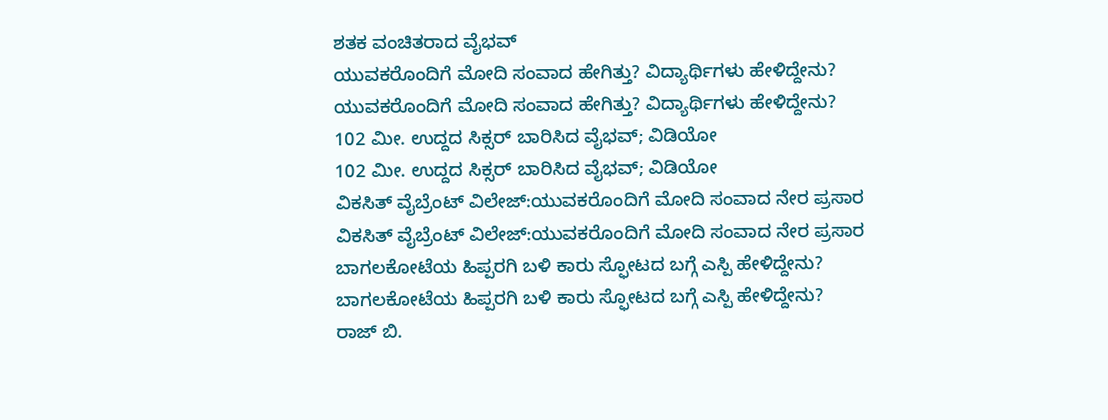ಶತಕ ವಂಚಿತರಾದ ವೈಭವ್
ಯುವಕರೊಂದಿಗೆ ಮೋದಿ ಸಂವಾದ ಹೇಗಿತ್ತು? ವಿದ್ಯಾರ್ಥಿಗಳು ಹೇಳಿದ್ದೇನು?
ಯುವಕರೊಂದಿಗೆ ಮೋದಿ ಸಂವಾದ ಹೇಗಿತ್ತು? ವಿದ್ಯಾರ್ಥಿಗಳು ಹೇಳಿದ್ದೇನು?
102 ಮೀ. ಉದ್ದದ ಸಿಕ್ಸರ್ ಬಾರಿಸಿದ ವೈಭವ್; ವಿಡಿಯೋ
102 ಮೀ. ಉದ್ದದ ಸಿಕ್ಸರ್ ಬಾರಿಸಿದ ವೈಭವ್; ವಿಡಿಯೋ
ವಿಕಸಿತ್ ವೈಬ್ರೆಂಟ್‌ ವಿಲೇಜ್‌:ಯುವಕರೊಂದಿಗೆ ಮೋದಿ ಸಂವಾದ ನೇರ ಪ್ರಸಾರ
ವಿಕಸಿತ್ ವೈಬ್ರೆಂಟ್‌ ವಿಲೇಜ್‌:ಯುವಕರೊಂದಿಗೆ ಮೋದಿ ಸಂವಾದ ನೇರ ಪ್ರಸಾರ
ಬಾಗಲಕೋಟೆಯ ಹಿಪ್ಪರಗಿ ಬಳಿ ಕಾರು ಸ್ಫೋಟದ ಬಗ್ಗೆ ಎಸ್ಪಿ ಹೇಳಿದ್ದೇನು?
ಬಾಗಲಕೋಟೆಯ ಹಿಪ್ಪರಗಿ ಬಳಿ ಕಾರು ಸ್ಫೋಟದ ಬಗ್ಗೆ ಎಸ್ಪಿ ಹೇಳಿದ್ದೇನು?
ರಾಜ್ ಬಿ.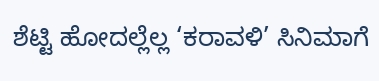ಶೆಟ್ಟಿ ಹೋದಲ್ಲೆಲ್ಲ ‘ಕರಾವಳಿ’ ಸಿನಿಮಾಗೆ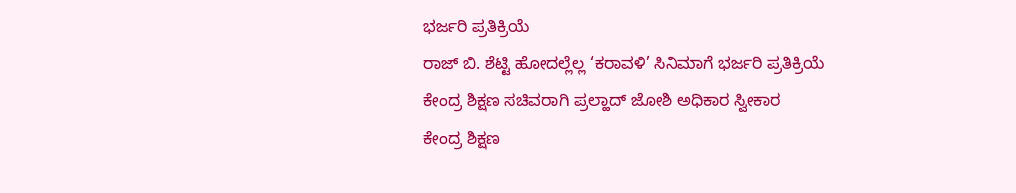ಭರ್ಜರಿ ಪ್ರತಿಕ್ರಿಯೆ
ರಾಜ್ ಬಿ. ಶೆಟ್ಟಿ ಹೋದಲ್ಲೆಲ್ಲ ‘ಕರಾವಳಿ’ ಸಿನಿಮಾಗೆ ಭರ್ಜರಿ ಪ್ರತಿಕ್ರಿಯೆ
ಕೇಂದ್ರ ಶಿಕ್ಷಣ ಸಚಿವರಾಗಿ ಪ್ರಲ್ಹಾದ್ ಜೋಶಿ ಅಧಿಕಾರ ಸ್ವೀಕಾರ
ಕೇಂದ್ರ ಶಿಕ್ಷಣ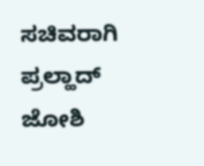ಸಚಿವರಾಗಿ ಪ್ರಲ್ಹಾದ್ ಜೋಶಿ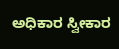ಅಧಿಕಾರ ಸ್ವೀಕಾರ